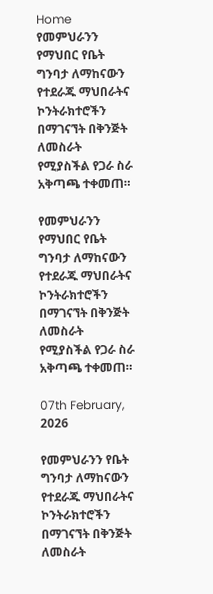Home የመምህራንን የማህበር የቤት ግንባታ ለማከናውን የተደራጁ ማህበራትና ኮንትራክተሮችን በማገናኘት በቅንጅት ለመስራት የሚያስችል የጋራ ስራ አቅጣጫ ተቀመጠ።

የመምህራንን የማህበር የቤት ግንባታ ለማከናውን የተደራጁ ማህበራትና ኮንትራክተሮችን በማገናኘት በቅንጅት ለመስራት የሚያስችል የጋራ ስራ አቅጣጫ ተቀመጠ።

07th February, 2026

የመምህራንን የቤት ግንባታ ለማከናውን የተደራጁ ማህበራትና ኮንትራክተሮችን በማገናኘት በቅንጅት ለመስራት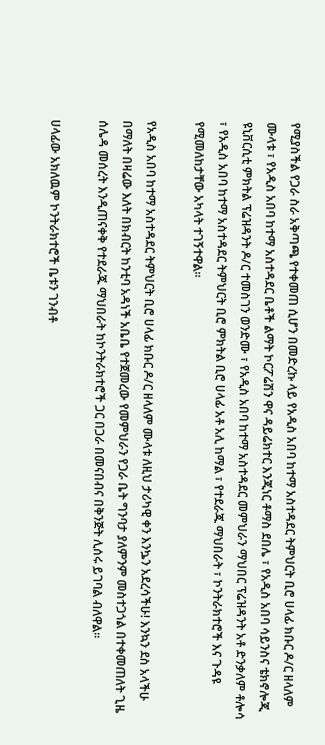የሚያስችል የጋራ ስራ አቅጣጫ የተቀመጠ ሲሆን በመድረኩ ላይ የአዲስ አበባ ከተማ አስተዳደር ትምህርት ቢሮ ሀላፊ ክቡር ዶ/ር ዘላለም ሙላቱ ፣ የአዲስ አበባ ከተማ አስተዳደር ቤቶች ልማት ኮርፖሬሽን ዋና ዳይሬክተር እንጂነር ቶማስ ደበሌ ፣ የአዲስ አበባ ሳይንስና ቴክኖሎጂ ዩኒቨርሲቲ ምክትል ፕሬዝዳንት ዶ/ር ተመስገን ወንድሙ ፣ የአዲስ አበባ ከተማ አስተዳደር መምህራን ማህበር ፕሬዝዳንት አቶ ድንቃለም ቶሎሳ ፣ የአዲስ አበባ ከተማ አስተዳደር ትምህርት ቢሮ ምክትል ቢሮ ሀላፊ አቶ አሊ ከማል ፣ የተደራጁ ማህበራት ፣ ኮንትራክተሮች እና ጉዳዩ የሚመለከታቸው አካላት ተገኝተዋል።

የአዲስ አበባ ከተማ አስተዳደር ትምህርት ቢሮ ሀላፊ ክቡር ዶ/ር ዘላለም ሙላቱ ለዚህ ታሪካዊ ቀን እንኴን አደረሳችሁ! እንኳን ደስ አላችሁ በማለት በዛሬው እለት በክብርት ከንቲባ አዳነች አቤቤ የተጀመረው የመምህራን የጋራ ቤት ግንባታ ያለምንም መስተጋጎል በተቀመጠለት ጊዜ ሰሌዳ መሰረት እንዲጠናቀቅ የተደራጁ ማህበራት ከኮንትራክተሮች ጋር በጋራ በመናበብና በቅንጅት ሊሰሩ ይገባል ብለዋል፡፡

ሀላፊው አክለዉም ኮንትራክተሮች ቤቱን ገንብቶ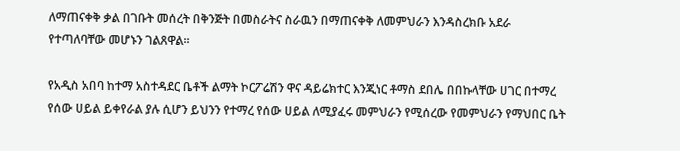ለማጠናቀቅ ቃል በገቡት መሰረት በቅንጅት በመስራትና ስራዉን በማጠናቀቅ ለመምህራን እንዳስረክቡ አደራ የተጣለባቸው መሆኑን ገልጸዋል፡፡

የአዲስ አበባ ከተማ አስተዳደር ቤቶች ልማት ኮርፖሬሽን ዋና ዳይሬክተር እንጂነር ቶማስ ደበሌ በበኩላቸው ሀገር በተማረ የሰው ሀይል ይቀየራል ያሉ ሲሆን ይህንን የተማረ የሰው ሀይል ለሚያፈሩ መምህራን የሚሰረው የመምህራን የማህበር ቤት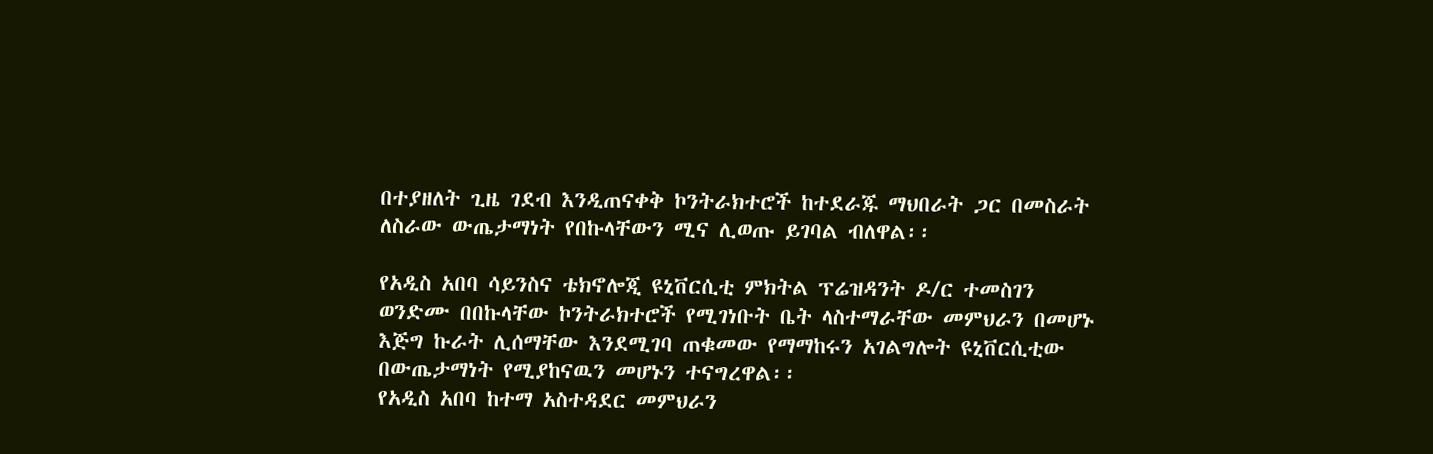በተያዘለት ጊዜ ገደብ እንዲጠናቀቅ ኮንትራክተሮች ከተደራጁ ማህበራት ጋር በመስራት ለስራው ውጤታማነት የበኩላቸውን ሚና ሊወጡ ይገባል ብለዋል፡፡

የአዲስ አበባ ሳይንስና ቴክኖሎጂ ዩኒቨርሲቲ ምክትል ፕሬዝዳንት ዶ/ር ተመስገን ወንድሙ በበኩላቸው ኮንትራክተሮች የሚገነቡት ቤት ላስተማራቸው መምህራን በመሆኑ እጅግ ኩራት ሊሰማቸው እንደሚገባ ጠቁመው የማማከሩን አገልግሎት ዩኒቨርሲቲው በውጤታማነት የሚያከናዉን መሆኑን ተናግረዋል፡፡
የአዲስ አበባ ከተማ አስተዳደር መምህራን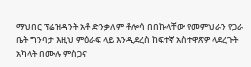ማህበር ፕሬዝዳንት አቶ ድንቃለም ቶሎሳ በበኩላቸው የመምህራን የጋራ ቤት ግንባታ እዚህ ምዕራፍ ላይ እንዲደረስ ከፍተኛ አስተዋጽዎ ላደረጉት አካላት በሙሉ ምስጋና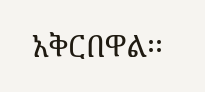አቅርበዋል፡፡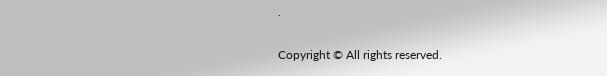.

Copyright © All rights reserved.